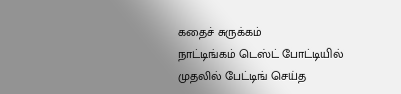கதைச் சுருக்கம்
நாட்டிங்கம் டெஸ்ட் போட்டியில் முதலில் பேட்டிங் செய்த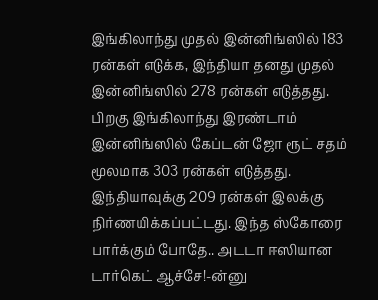இங்கிலாந்து முதல் இன்னிங்ஸில் 183 ரன்கள் எடுக்க, இந்தியா தனது முதல் இன்னிங்ஸில் 278 ரன்கள் எடுத்தது. பிறகு இங்கிலாந்து இரண்டாம் இன்னிங்ஸில் கேப்டன் ஜோ ரூட் சதம் மூலமாக 303 ரன்கள் எடுத்தது. இந்தியாவுக்கு 209 ரன்கள் இலக்கு நிர்ணயிக்கப்பட்டது. இந்த ஸ்கோரை பார்க்கும் போதே.. அடடா ஈஸியான டார்கெட் ஆச்சே!-ன்னு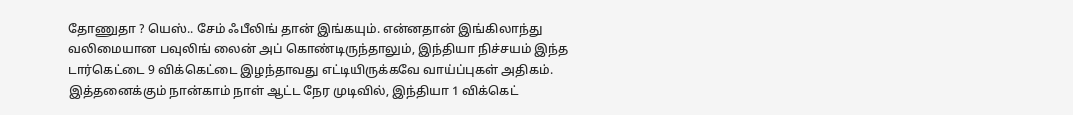தோணுதா ? யெஸ்.. சேம் ஃபீலிங் தான் இங்கயும். என்னதான் இங்கிலாந்து வலிமையான பவுலிங் லைன் அப் கொண்டிருந்தாலும், இந்தியா நிச்சயம் இந்த டார்கெட்டை 9 விக்கெட்டை இழந்தாவது எட்டியிருக்கவே வாய்ப்புகள் அதிகம். இத்தனைக்கும் நான்காம் நாள் ஆட்ட நேர முடிவில், இந்தியா 1 விக்கெட்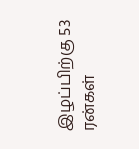இழப்பிற்கு 53 ரன்கள்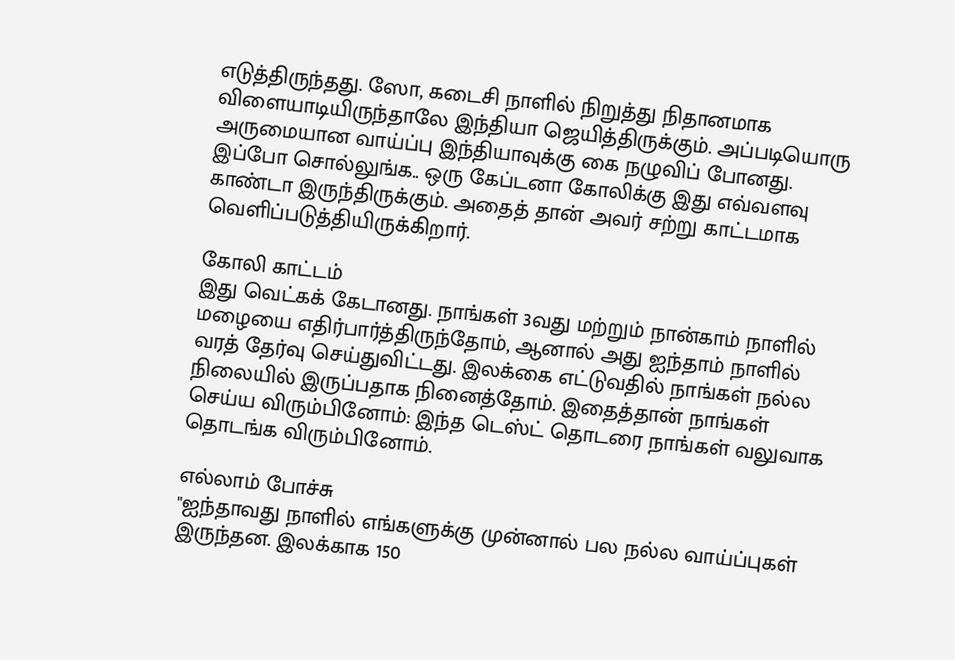எடுத்திருந்தது. ஸோ, கடைசி நாளில் நிறுத்து நிதானமாக விளையாடியிருந்தாலே இந்தியா ஜெயித்திருக்கும். அப்படியொரு அருமையான வாய்ப்பு இந்தியாவுக்கு கை நழுவிப் போனது. இப்போ சொல்லுங்க.. ஒரு கேப்டனா கோலிக்கு இது எவ்வளவு காண்டா இருந்திருக்கும். அதைத் தான் அவர் சற்று காட்டமாக வெளிப்படுத்தியிருக்கிறார்.

கோலி காட்டம்
இது வெட்கக் கேடானது. நாங்கள் 3வது மற்றும் நான்காம் நாளில் மழையை எதிர்பார்த்திருந்தோம், ஆனால் அது ஐந்தாம் நாளில் வரத் தேர்வு செய்துவிட்டது. இலக்கை எட்டுவதில் நாங்கள் நல்ல நிலையில் இருப்பதாக நினைத்தோம். இதைத்தான் நாங்கள் செய்ய விரும்பினோம்: இந்த டெஸ்ட் தொடரை நாங்கள் வலுவாக தொடங்க விரும்பினோம்.

எல்லாம் போச்சு
"ஐந்தாவது நாளில் எங்களுக்கு முன்னால் பல நல்ல வாய்ப்புகள் இருந்தன. இலக்காக 150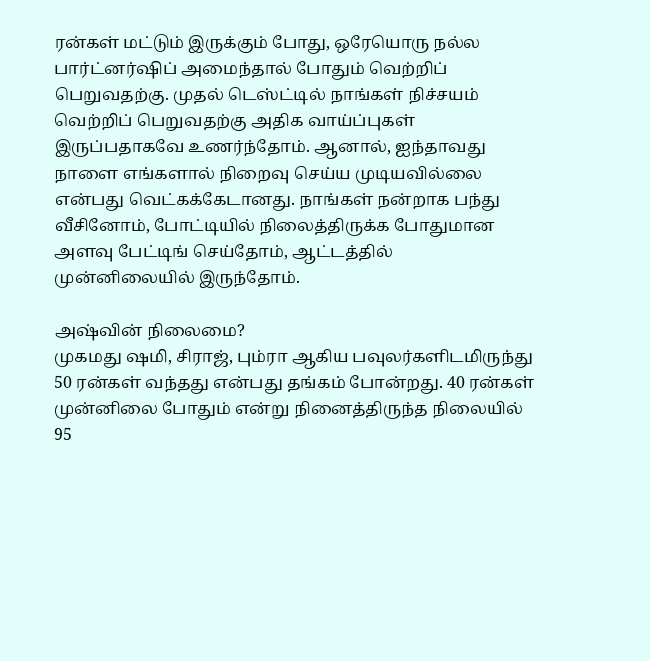ரன்கள் மட்டும் இருக்கும் போது, ஒரேயொரு நல்ல பார்ட்னர்ஷிப் அமைந்தால் போதும் வெற்றிப் பெறுவதற்கு. முதல் டெஸ்ட்டில் நாங்கள் நிச்சயம் வெற்றிப் பெறுவதற்கு அதிக வாய்ப்புகள் இருப்பதாகவே உணர்ந்தோம். ஆனால், ஐந்தாவது நாளை எங்களால் நிறைவு செய்ய முடியவில்லை என்பது வெட்கக்கேடானது. நாங்கள் நன்றாக பந்து வீசினோம், போட்டியில் நிலைத்திருக்க போதுமான அளவு பேட்டிங் செய்தோம், ஆட்டத்தில் முன்னிலையில் இருந்தோம்.

அஷ்வின் நிலைமை?
முகமது ஷமி, சிராஜ், பும்ரா ஆகிய பவுலர்களிடமிருந்து 50 ரன்கள் வந்தது என்பது தங்கம் போன்றது. 40 ரன்கள் முன்னிலை போதும் என்று நினைத்திருந்த நிலையில் 95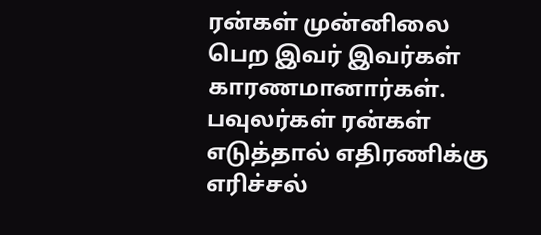ரன்கள் முன்னிலை பெற இவர் இவர்கள் காரணமானார்கள். பவுலர்கள் ரன்கள் எடுத்தால் எதிரணிக்கு எரிச்சல்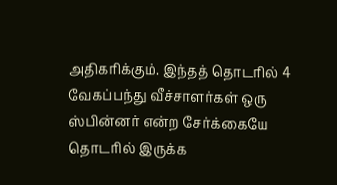அதிகரிக்கும். இந்தத் தொடரில் 4 வேகப்பந்து வீச்சாளர்கள் ஒரு ஸ்பின்னர் என்ற சேர்க்கையே தொடரில் இருக்க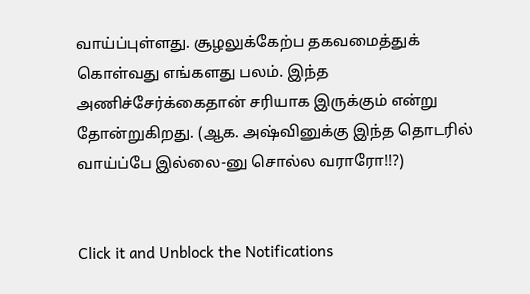வாய்ப்புள்ளது. சூழலுக்கேற்ப தகவமைத்துக் கொள்வது எங்களது பலம். இந்த அணிச்சேர்க்கைதான் சரியாக இருக்கும் என்று தோன்றுகிறது. (ஆக. அஷ்வினுக்கு இந்த தொடரில் வாய்ப்பே இல்லை-னு சொல்ல வராரோ!!?)


Click it and Unblock the Notifications